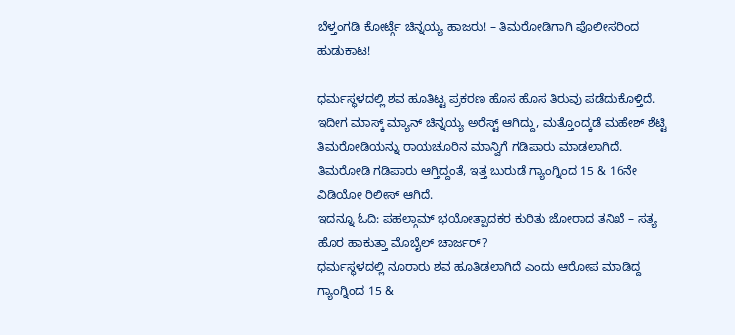ಬೆಳ್ತಂಗಡಿ ಕೋರ್ಟ್ಗೆ ಚಿನ್ನಯ್ಯ ಹಾಜರು! – ತಿಮರೋಡಿಗಾಗಿ ಪೊಲೀಸರಿಂದ ಹುಡುಕಾಟ!

ಧರ್ಮಸ್ಥಳದಲ್ಲಿ ಶವ ಹೂತಿಟ್ಟ ಪ್ರಕರಣ ಹೊಸ ಹೊಸ ತಿರುವು ಪಡೆದುಕೊಳ್ತಿದೆ. ಇದೀಗ ಮಾಸ್ಕ್ ಮ್ಯಾನ್ ಚಿನ್ನಯ್ಯ ಅರೆಸ್ಟ್ ಆಗಿದ್ದು, ಮತ್ತೊಂದ್ಕಡೆ ಮಹೇಶ್ ಶೆಟ್ಟಿ ತಿಮರೋಡಿಯನ್ನು ರಾಯಚೂರಿನ ಮಾನ್ವಿಗೆ ಗಡಿಪಾರು ಮಾಡಲಾಗಿದೆ. ತಿಮರೋಡಿ ಗಡಿಪಾರು ಆಗ್ತಿದ್ದಂತೆ, ಇತ್ತ ಬುರುಡೆ ಗ್ಯಾಂಗ್ನಿಂದ 15 & 16ನೇ ವಿಡಿಯೋ ರಿಲೀಸ್ ಆಗಿದೆ.
ಇದನ್ನೂ ಓದಿ: ಪಹಲ್ಗಾಮ್ ಭಯೋತ್ಪಾದಕರ ಕುರಿತು ಜೋರಾದ ತನಿಖೆ – ಸತ್ಯ ಹೊರ ಹಾಕುತ್ತಾ ಮೊಬೈಲ್ ಚಾರ್ಜರ್?
ಧರ್ಮಸ್ಥಳದಲ್ಲಿ ನೂರಾರು ಶವ ಹೂತಿಡಲಾಗಿದೆ ಎಂದು ಆರೋಪ ಮಾಡಿದ್ದ ಗ್ಯಾಂಗ್ನಿಂದ 15 &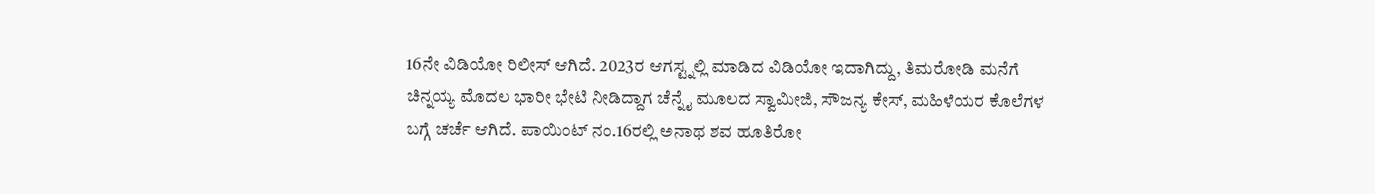16ನೇ ವಿಡಿಯೋ ರಿಲೀಸ್ ಆಗಿದೆ. 2023ರ ಆಗಸ್ಟ್ನಲ್ಲಿ ಮಾಡಿದ ವಿಡಿಯೋ ಇದಾಗಿದ್ದು, ತಿಮರೋಡಿ ಮನೆಗೆ ಚಿನ್ನಯ್ಯ ಮೊದಲ ಭಾರೀ ಭೇಟಿ ನೀಡಿದ್ದಾಗ ಚೆನ್ನೈ ಮೂಲದ ಸ್ವಾಮೀಜಿ, ಸೌಜನ್ಯ ಕೇಸ್, ಮಹಿಳೆಯರ ಕೊಲೆಗಳ ಬಗ್ಗೆ ಚರ್ಚೆ ಆಗಿದೆ. ಪಾಯಿಂಟ್ ನಂ.16ರಲ್ಲಿ ಅನಾಥ ಶವ ಹೂತಿರೋ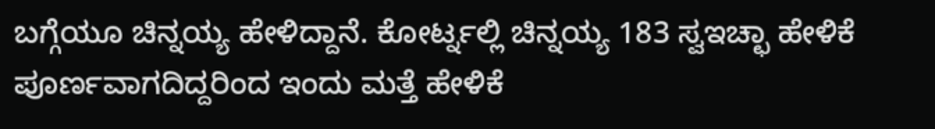ಬಗ್ಗೆಯೂ ಚಿನ್ನಯ್ಯ ಹೇಳಿದ್ದಾನೆ. ಕೋರ್ಟ್ನಲ್ಲಿ ಚಿನ್ನಯ್ಯ 183 ಸ್ವಇಚ್ಛಾ ಹೇಳಿಕೆ ಪೂರ್ಣವಾಗದಿದ್ದರಿಂದ ಇಂದು ಮತ್ತೆ ಹೇಳಿಕೆ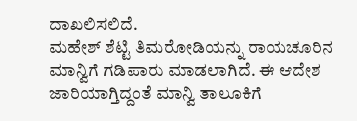ದಾಖಲಿಸಲಿದೆ.
ಮಹೇಶ್ ಶೆಟ್ಟಿ ತಿಮರೋಡಿಯನ್ನು ರಾಯಚೂರಿನ ಮಾನ್ವಿಗೆ ಗಡಿಪಾರು ಮಾಡಲಾಗಿದೆ. ಈ ಆದೇಶ ಜಾರಿಯಾಗ್ತಿದ್ದಂತೆ ಮಾನ್ವಿ ತಾಲೂಕಿಗೆ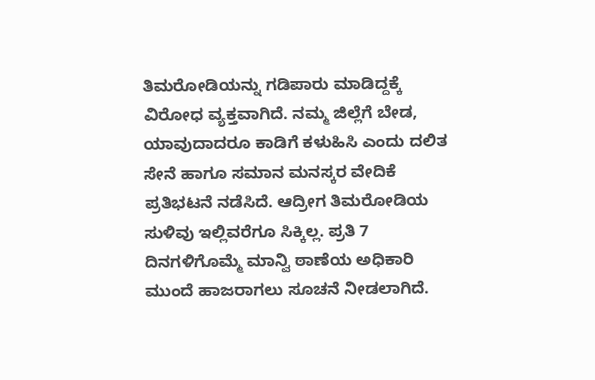ತಿಮರೋಡಿಯನ್ನು ಗಡಿಪಾರು ಮಾಡಿದ್ದಕ್ಕೆ ವಿರೋಧ ವ್ಯಕ್ತವಾಗಿದೆ. ನಮ್ಮ ಜಿಲ್ಲೆಗೆ ಬೇಡ, ಯಾವುದಾದರೂ ಕಾಡಿಗೆ ಕಳುಹಿಸಿ ಎಂದು ದಲಿತ ಸೇನೆ ಹಾಗೂ ಸಮಾನ ಮನಸ್ಕರ ವೇದಿಕೆ ಪ್ರತಿಭಟನೆ ನಡೆಸಿದೆ. ಆದ್ರೀಗ ತಿಮರೋಡಿಯ ಸುಳಿವು ಇಲ್ಲಿವರೆಗೂ ಸಿಕ್ಕಿಲ್ಲ. ಪ್ರತಿ 7 ದಿನಗಳಿಗೊಮ್ಮೆ ಮಾನ್ವಿ ಠಾಣೆಯ ಅಧಿಕಾರಿ ಮುಂದೆ ಹಾಜರಾಗಲು ಸೂಚನೆ ನೀಡಲಾಗಿದೆ.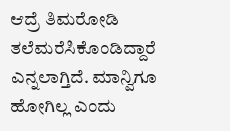ಆದ್ರೆ ತಿಮರೋಡಿ ತಲೆಮರೆಸಿಕೊಂಡಿದ್ದಾರೆ ಎನ್ನಲಾಗ್ತಿದೆ. ಮಾನ್ವಿಗೂ ಹೋಗಿಲ್ಲ ಎಂದು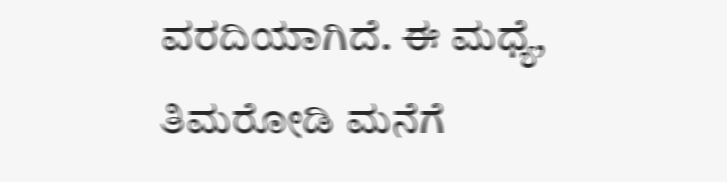ವರದಿಯಾಗಿದೆ. ಈ ಮಧ್ಯೆ, ತಿಮರೋಡಿ ಮನೆಗೆ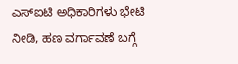ಎಸ್ಐಟಿ ಅಧಿಕಾರಿಗಳು ಭೇಟಿ ನೀಡಿ, ಹಣ ವರ್ಗಾವಣೆ ಬಗ್ಗೆ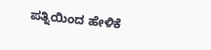ಪತ್ನಿಯಿಂದ ಹೇಳಿಕೆ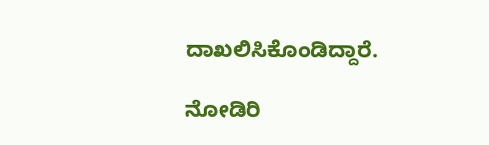ದಾಖಲಿಸಿಕೊಂಡಿದ್ದಾರೆ.

ನೋಡಿರಿ